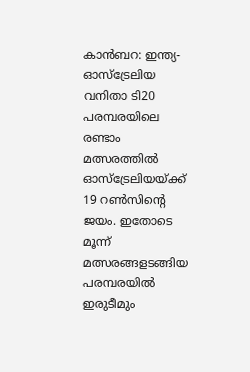കാൻബറ: ഇന്ത്യ-ഓസ്‌ട്രേലിയ വനിതാ ടി20 പരമ്പരയിലെ രണ്ടാം മത്സരത്തിൽ ഓസ്‌ട്രേലിയയ്ക്ക് 19 റൺസിന്റെ ജയം. ഇതോടെ മൂന്ന് മത്സരങ്ങളടങ്ങിയ പരമ്പരയിൽ ഇരുടീമും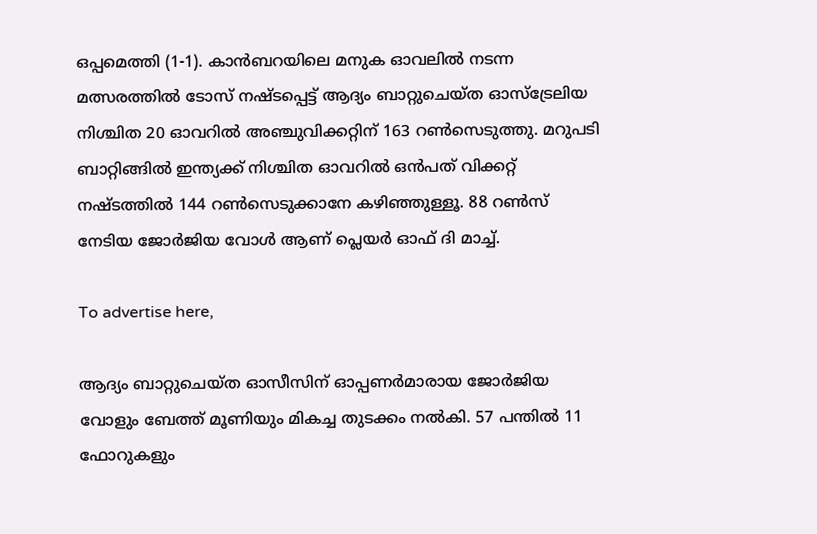ഒപ്പമെത്തി (1-1). കാൻബറയിലെ മനുക ഓവലിൽ നടന്ന മത്സരത്തിൽ ടോസ് നഷ്ടപ്പെട്ട് ആദ്യം ബാറ്റുചെയ്ത ഓസ്‌ട്രേലിയ നിശ്ചിത 20 ഓവറിൽ അഞ്ചുവിക്കറ്റിന് 163 റൺസെടുത്തു. മറുപടി ബാറ്റിങ്ങിൽ ഇന്ത്യക്ക് നിശ്ചിത ഓവറിൽ ഒൻപത് വിക്കറ്റ് നഷ്ടത്തിൽ 144 റൺസെടുക്കാനേ കഴിഞ്ഞുള്ളൂ. 88 റൺസ് നേടിയ ജോർജിയ വോൾ ആണ് പ്ലെയർ ഓഫ് ദി മാച്ച്.

To advertise here,

ആദ്യം ബാറ്റുചെയ്ത ഓസീസിന് ഓപ്പണർമാരായ ജോർജിയ വോളും ബേത്ത് മൂണിയും മികച്ച തുടക്കം നൽകി. 57 പന്തിൽ 11 ഫോറുകളും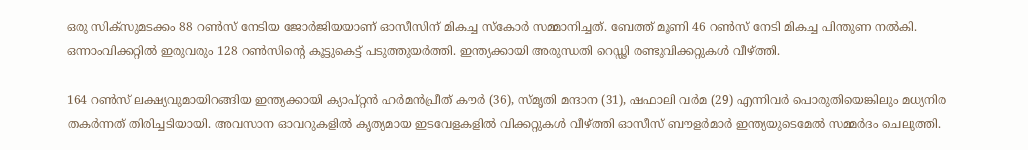ഒരു സിക്‌സുമടക്കം 88 റൺസ് നേടിയ ജോർജിയയാണ് ഓസീസിന് മികച്ച സ്‌കോർ സമ്മാനിച്ചത്. ബേത്ത് മൂണി 46 റൺസ് നേടി മികച്ച പിന്തുണ നൽകി. ഒന്നാംവിക്കറ്റിൽ ഇരുവരും 128 റൺസിന്റെ കൂട്ടുകെട്ട് പടുത്തുയർത്തി. ഇന്ത്യക്കായി അരുന്ധതി റെഡ്ഢി രണ്ടുവിക്കറ്റുകൾ വീഴ്ത്തി.

164 റൺസ് ലക്ഷ്യവുമായിറങ്ങിയ ഇന്ത്യക്കായി ക്യാപ്റ്റൻ ഹർമൻപ്രീത് കൗർ (36), സ്മൃതി മന്ദാന (31), ഷഫാലി വർമ (29) എന്നിവർ പൊരുതിയെങ്കിലും മധ്യനിര തകർന്നത് തിരിച്ചടിയായി. അവസാന ഓവറുകളിൽ കൃത്യമായ ഇടവേളകളിൽ വിക്കറ്റുകൾ വീഴ്ത്തി ഓസീസ് ബൗളർമാർ ഇന്ത്യയുടെമേൽ സമ്മർദം ചെലുത്തി.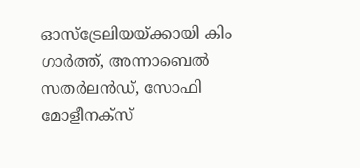ഓസ്ട്രേലിയയ്ക്കായി കിം ഗാർത്ത്, അന്നാബെൽ സതർലൻഡ്, സോഫി മോളീനക്‌സ്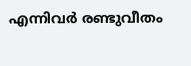എന്നിവർ രണ്ടുവീതം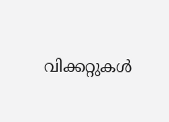വിക്കറ്റുകൾ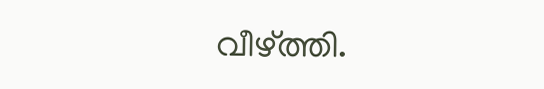വീഴ്ത്തി.